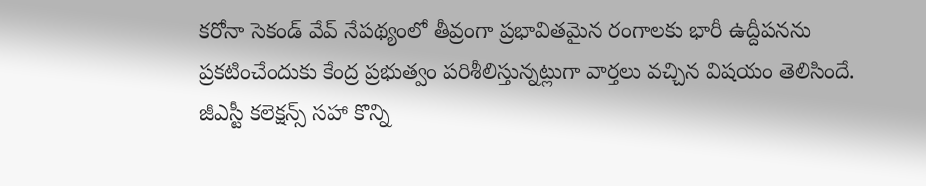కరోనా సెకండ్ వేవ్ నేపథ్యంలో తీవ్రంగా ప్రభావితమైన రంగాలకు భారీ ఉద్దీపనను ప్రకటించేందుకు కేంద్ర ప్రభుత్వం పరిశీలిస్తున్నట్లుగా వార్తలు వచ్చిన విషయం తెలిసిందే. జీఎస్టీ కలెక్షన్స్ సహా కొన్ని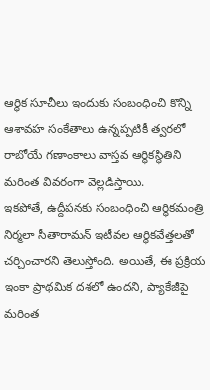ఆర్థిక సూచీలు ఇందుకు సంబంధించి కొన్ని ఆశావహ సంకేతాలు ఉన్నప్పటికీ త్వరలో రాబోయే గణాంకాలు వాస్తవ ఆర్థికస్థితిని మరింత వివరంగా వెల్లడిస్తాయి.
ఇకపోతే, ఉద్దీపనకు సంబంధించి ఆర్థికమంత్రి నిర్మలా సీతారామన్ ఇటీవల ఆర్థికవేత్తలతో చర్చించారని తెలుస్తోంది. అయితే, ఈ ప్రక్రియ ఇంకా ప్రాథమిక దశలో ఉందని, ప్యాకేజీపై మరింత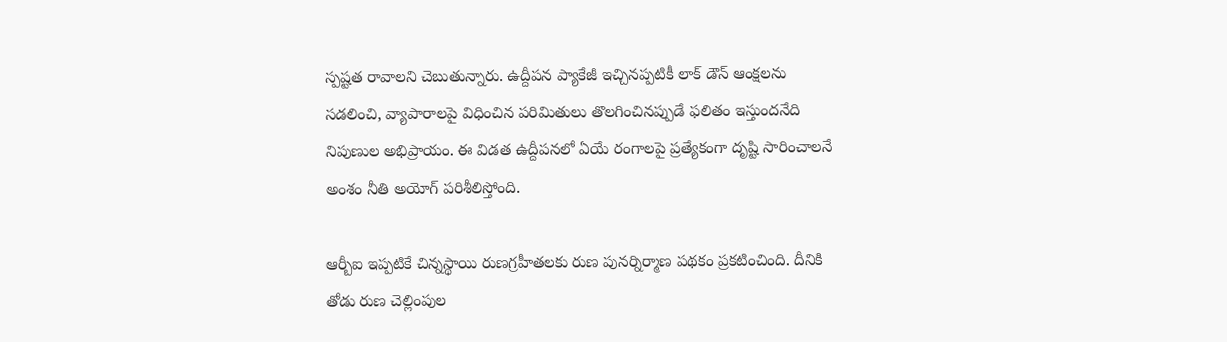స్పష్టత రావాలని చెబుతున్నారు. ఉద్దీపన ప్యాకేజీ ఇచ్చినప్పటికీ లాక్ డౌన్ ఆంక్షలను సడలించి, వ్యాపారాలపై విధించిన పరిమితులు తొలగించినప్పుడే ఫలితం ఇస్తుందనేది నిపుణుల అభిప్రాయం. ఈ విడత ఉద్దీపనలో ఏయే రంగాలపై ప్రత్యేకంగా దృష్టి సారించాలనే అంశం నీతి అయోగ్ పరిశీలిస్తోంది.

ఆర్బీఐ ఇప్పటికే చిన్నస్థాయి రుణగ్రహీతలకు రుణ పునర్నిర్మాణ పథకం ప్రకటించింది. దీనికి తోడు రుణ చెల్లింపుల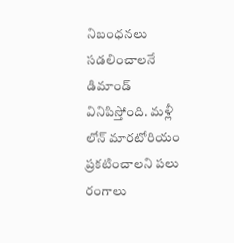నిబంధనలు సడలించాలనే డిమాండ్ వినిపిస్తోంది. మళ్లీ లోన్ మారటోరియం ప్రకటించాలని పలు రంగాలు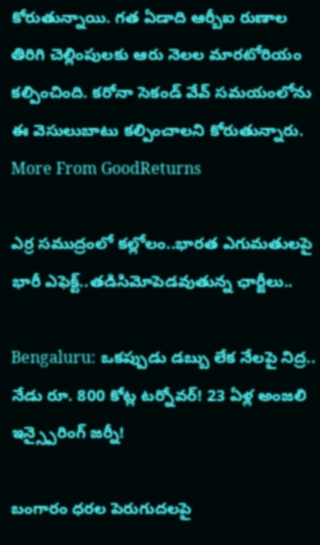కోరుతున్నాయి. గత ఏడాది ఆర్బీఐ రుణాల తిరిగి చెల్లింపులకు ఆరు నెలల మారటోరియం కల్పించింది. కరోనా సెకండ్ వేవ్ సమయంలోను ఈ వెసులుబాటు కల్పించాలని కోరుతున్నారు.
More From GoodReturns

ఎర్ర సముద్రంలో కల్లోలం..భారత ఎగుమతులపై భారీ ఎఫెక్ట్..తడిసిమోపెడవుతున్న ఛార్జీలు..

Bengaluru: ఒకప్పుడు డబ్బు లేక నేలపై నిద్ర.. నేడు రూ. 800 కోట్ల టర్నోవర్! 23 ఏళ్ల అంజలి ఇన్స్పైరింగ్ జర్నీ!

బంగారం ధరల పెరుగుదలపై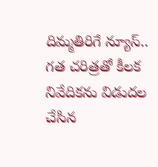దిమ్మతిరిగే న్యూస్.. గత చరిత్రతో కీలక నివేదికను విడుదల చేసిన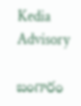Kedia Advisory

బంగారం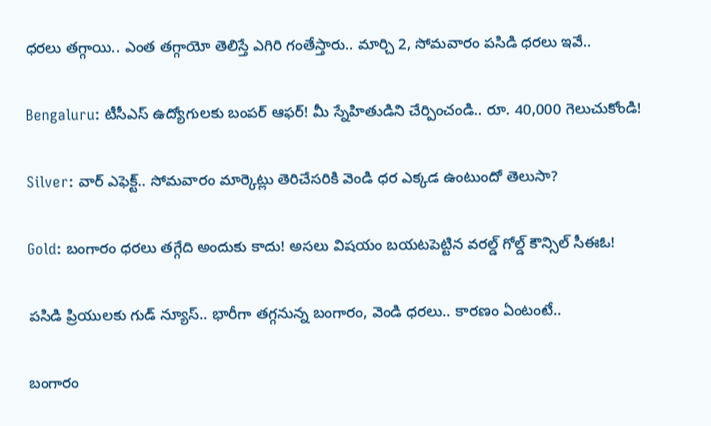ధరలు తగ్గాయి.. ఎంత తగ్గాయో తెలిస్తే ఎగిరి గంతేస్తారు.. మార్చి 2, సోమవారం పసిడి ధరలు ఇవే..

Bengaluru: టీసీఎస్ ఉద్యోగులకు బంపర్ ఆఫర్! మీ స్నేహితుడిని చేర్పించండి.. రూ. 40,000 గెలుచుకోండి!

Silver: వార్ ఎఫెక్ట్.. సోమవారం మార్కెట్లు తెరిచేసరికి వెండి ధర ఎక్కడ ఉంటుందో తెలుసా?

Gold: బంగారం ధరలు తగ్గేది అందుకు కాదు! అసలు విషయం బయటపెట్టిన వరల్డ్ గోల్డ్ కౌన్సిల్ సీఈఓ!

పసిడి ప్రియులకు గుడ్ న్యూస్.. భారీగా తగ్గనున్న బంగారం, వెండి ధరలు.. కారణం ఏంటంటే..

బంగారం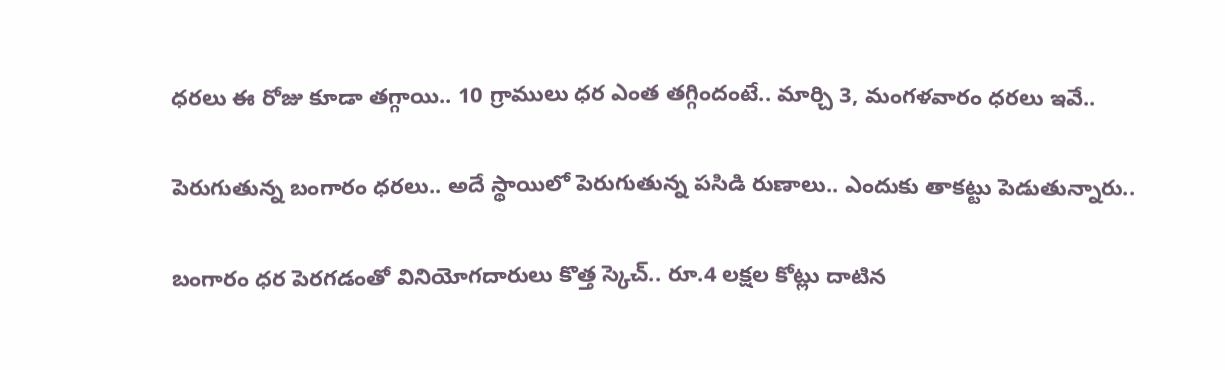ధరలు ఈ రోజు కూడా తగ్గాయి.. 10 గ్రాములు ధర ఎంత తగ్గిందంటే.. మార్చి 3, మంగళవారం ధరలు ఇవే..

పెరుగుతున్న బంగారం ధరలు.. అదే స్థాయిలో పెరుగుతున్న పసిడి రుణాలు.. ఎందుకు తాకట్టు పెడుతున్నారు..

బంగారం ధర పెరగడంతో వినియోగదారులు కొత్త స్కెచ్.. రూ.4 లక్షల కోట్లు దాటిన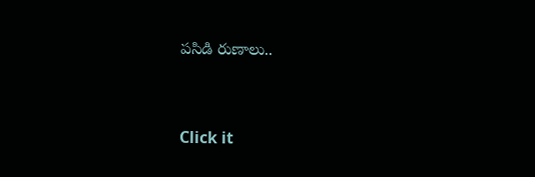పసిడి రుణాలు..



Click it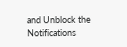and Unblock the Notifications